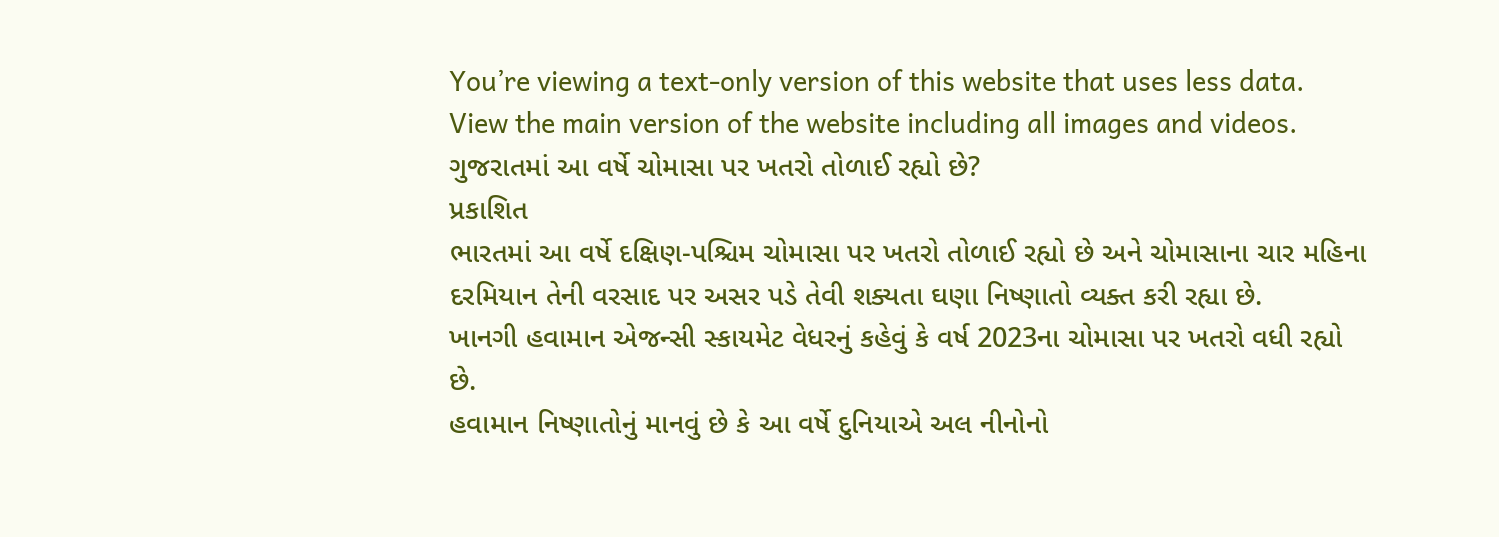You’re viewing a text-only version of this website that uses less data. View the main version of the website including all images and videos.
ગુજરાતમાં આ વર્ષે ચોમાસા પર ખતરો તોળાઈ રહ્યો છે?
પ્રકાશિત
ભારતમાં આ વર્ષે દક્ષિણ-પશ્ચિમ ચોમાસા પર ખતરો તોળાઈ રહ્યો છે અને ચોમાસાના ચાર મહિના દરમિયાન તેની વરસાદ પર અસર પડે તેવી શક્યતા ઘણા નિષ્ણાતો વ્યક્ત કરી રહ્યા છે.
ખાનગી હવામાન એજન્સી સ્કાયમેટ વેધરનું કહેવું કે વર્ષ 2023ના ચોમાસા પર ખતરો વધી રહ્યો છે.
હવામાન નિષ્ણાતોનું માનવું છે કે આ વર્ષે દુનિયાએ અલ નીનોનો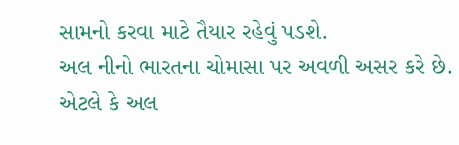સામનો કરવા માટે તૈયાર રહેવું પડશે.
અલ નીનો ભારતના ચોમાસા પર અવળી અસર કરે છે. એટલે કે અલ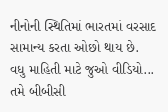નીનોની સ્થિતિમાં ભારતમાં વરસાદ સામાન્ય કરતા ઓછો થાય છે.
વધુ માહિતી માટે જુઓ વીડિયો...
તમે બીબીસી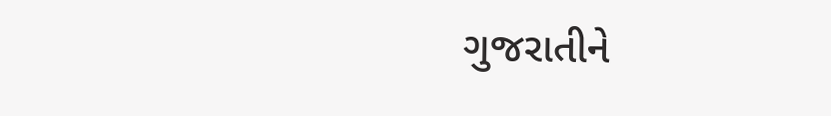ગુજરાતીને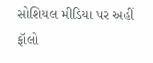સોશિયલ મીડિયા પર અહીં ફૉલો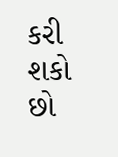કરી શકો છો